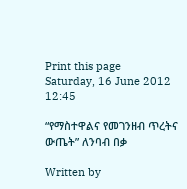Print this page
Saturday, 16 June 2012 12:45

“የማስተዋልና የመገንዘብ ጥረትና ውጤት” ለንባብ በቃ

Written by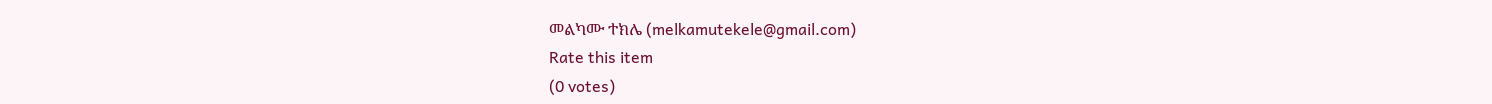መልካሙ ተክሌ (melkamutekele@gmail.com)
Rate this item
(0 votes)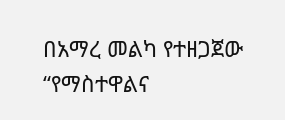በአማረ መልካ የተዘጋጀው “የማስተዋልና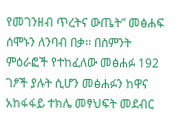የመገንዘብ ጥረትና ውጤት” መፅሐፍ ሰሞኑን ለንባብ በቃ፡፡ በስምንት ምዕራፎች የተከፈለው መፅሐፉ 192 ገፆች ያሉት ሲሆን መፅሐፉን ከዋና አከፋፋይ ተክሌ መፃህፍት መደብር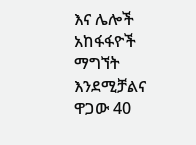እና ሌሎች አከፋፋዮች ማግኘት እንደሚቻልና ዋጋው 40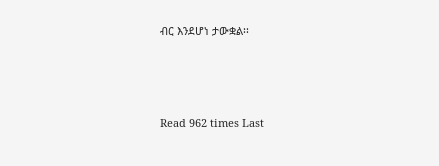ብር እንደሆነ ታውቋል፡፡





Read 962 times Last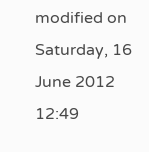modified on Saturday, 16 June 2012 12:49